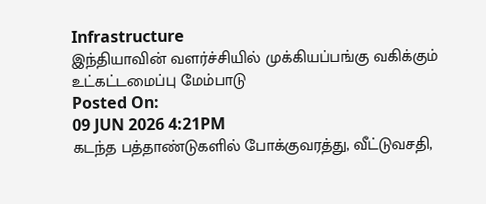Infrastructure
இந்தியாவின் வளர்ச்சியில் முக்கியப்பங்கு வகிக்கும் உட்கட்டமைப்பு மேம்பாடு
Posted On:
09 JUN 2026 4:21PM
கடந்த பத்தாண்டுகளில் போக்குவரத்து, வீட்டுவசதி,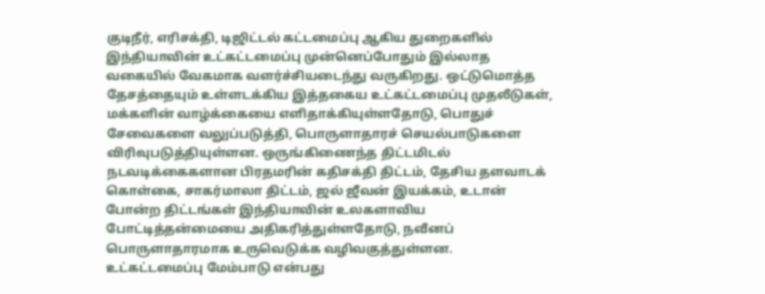குடிநீர், எரிசக்தி, டிஜிட்டல் கட்டமைப்பு ஆகிய துறைகளில் இந்தியாவின் உட்கட்டமைப்பு முன்னெப்போதும் இல்லாத வகையில் வேகமாக வளர்ச்சியடைந்து வருகிறது. ஒட்டுமொத்த தேசத்தையும் உள்ளடக்கிய இத்தகைய உட்கட்டமைப்பு முதலீடுகள், மக்களின் வாழ்க்கையை எளிதாக்கியுள்ளதோடு, பொதுச் சேவைகளை வலுப்படுத்தி, பொருளாதாரச் செயல்பாடுகளை விரிவுபடுத்தியுள்ளன. ஒருங்கிணைந்த திட்டமிடல் நடவடிக்கைகளான பிரதமரின் கதிசக்தி திட்டம், தேசிய தளவாடக் கொள்கை, சாகர்மாலா திட்டம், ஜல் ஜீவன் இயக்கம், உடான் போன்ற திட்டங்கள் இந்தியாவின் உலகளாவிய போட்டித்தன்மையை அதிகரித்துள்ளதோடு, நவீனப் பொருளாதாரமாக உருவெடுக்க வழிவகுத்துள்ளன. உட்கட்டமைப்பு மேம்பாடு என்பது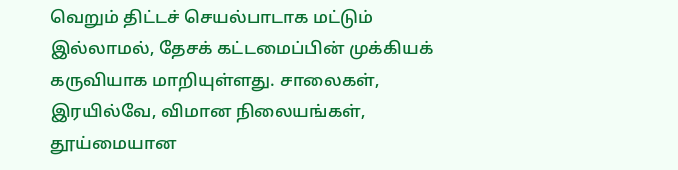வெறும் திட்டச் செயல்பாடாக மட்டும் இல்லாமல், தேசக் கட்டமைப்பின் முக்கியக் கருவியாக மாறியுள்ளது. சாலைகள், இரயில்வே, விமான நிலையங்கள், தூய்மையான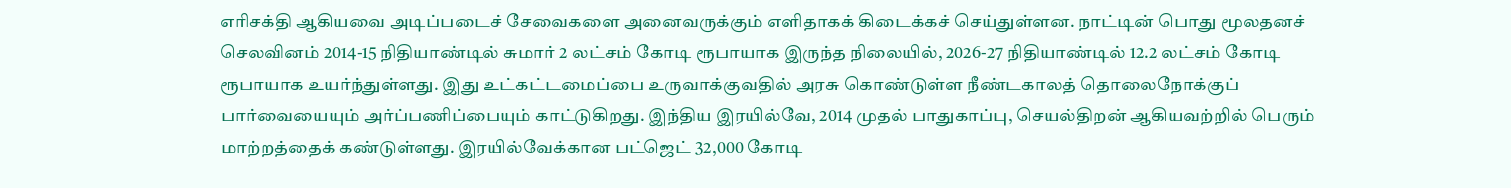எரிசக்தி ஆகியவை அடிப்படைச் சேவைகளை அனைவருக்கும் எளிதாகக் கிடைக்கச் செய்துள்ளன. நாட்டின் பொது மூலதனச் செலவினம் 2014-15 நிதியாண்டில் சுமார் 2 லட்சம் கோடி ரூபாயாக இருந்த நிலையில், 2026-27 நிதியாண்டில் 12.2 லட்சம் கோடி ரூபாயாக உயர்ந்துள்ளது. இது உட்கட்டமைப்பை உருவாக்குவதில் அரசு கொண்டுள்ள நீண்டகாலத் தொலைநோக்குப் பார்வையையும் அர்ப்பணிப்பையும் காட்டுகிறது. இந்திய இரயில்வே, 2014 முதல் பாதுகாப்பு, செயல்திறன் ஆகியவற்றில் பெரும் மாற்றத்தைக் கண்டுள்ளது. இரயில்வேக்கான பட்ஜெட் 32,000 கோடி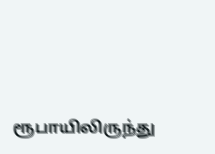ரூபாயிலிருந்து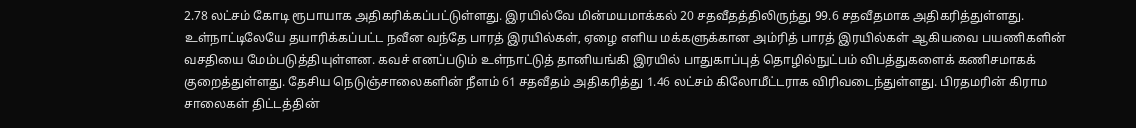2.78 லட்சம் கோடி ரூபாயாக அதிகரிக்கப்பட்டுள்ளது. இரயில்வே மின்மயமாக்கல் 20 சதவீதத்திலிருந்து 99.6 சதவீதமாக அதிகரித்துள்ளது. உள்நாட்டிலேயே தயாரிக்கப்பட்ட நவீன வந்தே பாரத் இரயில்கள், ஏழை எளிய மக்களுக்கான அம்ரித் பாரத் இரயில்கள் ஆகியவை பயணிகளின் வசதியை மேம்படுத்தியுள்ளன. கவச் எனப்படும் உள்நாட்டுத் தானியங்கி இரயில் பாதுகாப்புத் தொழில்நுட்பம் விபத்துகளைக் கணிசமாகக் குறைத்துள்ளது. தேசிய நெடுஞ்சாலைகளின் நீளம் 61 சதவீதம் அதிகரித்து 1.46 லட்சம் கிலோமீட்டராக விரிவடைந்துள்ளது. பிரதமரின் கிராம சாலைகள் திட்டத்தின்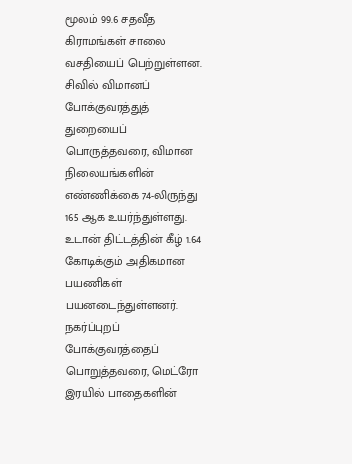மூலம் 99.6 சதவீத கிராமங்கள் சாலை வசதியைப் பெற்றுள்ளன. சிவில் விமானப் போக்குவரத்துத் துறையைப் பொருத்தவரை, விமான நிலையங்களின் எண்ணிக்கை 74-லிருந்து 165 ஆக உயர்ந்துள்ளது. உடான் திட்டத்தின் கீழ் 1.64 கோடிக்கும் அதிகமான பயணிகள் பயனடைந்துள்ளனர். நகர்ப்புறப் போக்குவரத்தைப் பொறுத்தவரை, மெட்ரோ இரயில் பாதைகளின்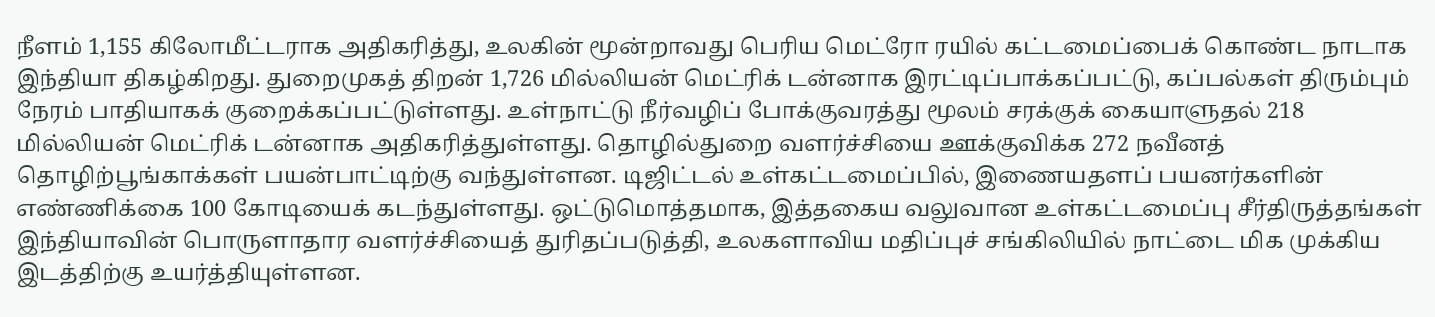நீளம் 1,155 கிலோமீட்டராக அதிகரித்து, உலகின் மூன்றாவது பெரிய மெட்ரோ ரயில் கட்டமைப்பைக் கொண்ட நாடாக இந்தியா திகழ்கிறது. துறைமுகத் திறன் 1,726 மில்லியன் மெட்ரிக் டன்னாக இரட்டிப்பாக்கப்பட்டு, கப்பல்கள் திரும்பும் நேரம் பாதியாகக் குறைக்கப்பட்டுள்ளது. உள்நாட்டு நீர்வழிப் போக்குவரத்து மூலம் சரக்குக் கையாளுதல் 218 மில்லியன் மெட்ரிக் டன்னாக அதிகரித்துள்ளது. தொழில்துறை வளர்ச்சியை ஊக்குவிக்க 272 நவீனத் தொழிற்பூங்காக்கள் பயன்பாட்டிற்கு வந்துள்ளன. டிஜிட்டல் உள்கட்டமைப்பில், இணையதளப் பயனர்களின் எண்ணிக்கை 100 கோடியைக் கடந்துள்ளது. ஒட்டுமொத்தமாக, இத்தகைய வலுவான உள்கட்டமைப்பு சீர்திருத்தங்கள் இந்தியாவின் பொருளாதார வளர்ச்சியைத் துரிதப்படுத்தி, உலகளாவிய மதிப்புச் சங்கிலியில் நாட்டை மிக முக்கிய இடத்திற்கு உயர்த்தியுள்ளன.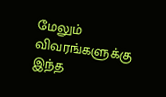மேலும் விவரங்களுக்கு இந்த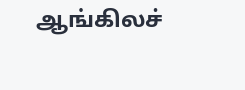ஆங்கிலச்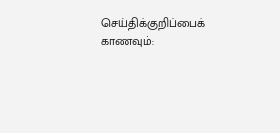செய்திக்குறிப்பைக் காணவும்: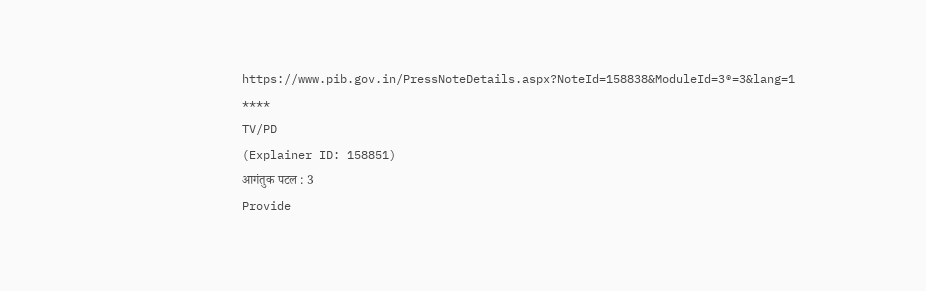https://www.pib.gov.in/PressNoteDetails.aspx?NoteId=158838&ModuleId=3®=3&lang=1
****
TV/PD
(Explainer ID: 158851)
आगंतुक पटल : 3
Provide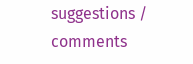suggestions / comments